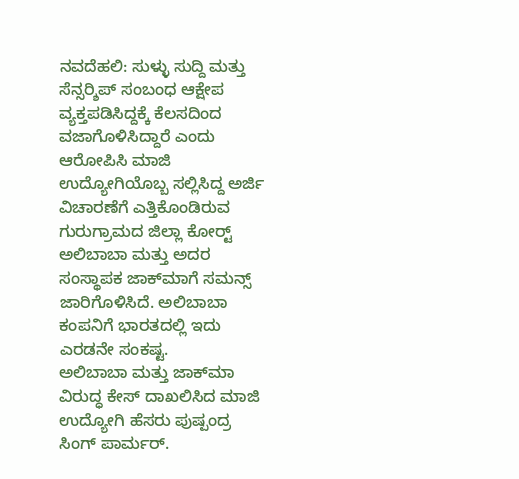ನವದೆಹಲಿ: ಸುಳ್ಳು ಸುದ್ದಿ ಮತ್ತು ಸೆನ್ಸರ್‍ಶಿಪ್ ಸಂಬಂಧ ಆಕ್ಷೇಪ ವ್ಯಕ್ತಪಡಿಸಿದ್ದಕ್ಕೆ ಕೆಲಸದಿಂದ ವಜಾಗೊಳಿಸಿದ್ದಾರೆ ಎಂದು ಆರೋಪಿಸಿ ಮಾಜಿ ಉದ್ಯೋಗಿಯೊಬ್ಬ ಸಲ್ಲಿಸಿದ್ದ ಅರ್ಜಿ ವಿಚಾರಣೆಗೆ ಎತ್ತಿಕೊಂಡಿರುವ ಗುರುಗ್ರಾಮದ ಜಿಲ್ಲಾ ಕೋರ್ಟ್‍  ಅಲಿಬಾಬಾ ಮತ್ತು ಅದರ ಸಂಸ್ಥಾಪಕ ಜಾಕ್‍ಮಾಗೆ ಸಮನ್ಸ್ ಜಾರಿಗೊಳಿಸಿದೆ. ಅಲಿಬಾಬಾ ಕಂಪನಿಗೆ ಭಾರತದಲ್ಲಿ ಇದು ಎರಡನೇ ಸಂಕಷ್ಟ.
ಅಲಿಬಾಬಾ ಮತ್ತು ಜಾಕ್‍ಮಾ ವಿರುದ್ಧ ಕೇಸ್ ದಾಖಲಿಸಿದ ಮಾಜಿ ಉದ್ಯೋಗಿ ಹೆಸರು ಪುಷ್ಪಂದ್ರ ಸಿಂಗ್ ಪಾರ್ಮರ್.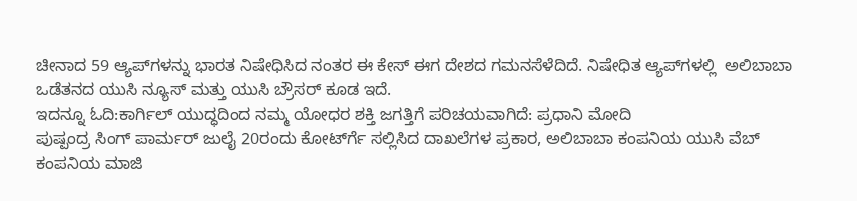ಚೀನಾದ 59 ಆ್ಯಪ್‍ಗಳನ್ನು ಭಾರತ ನಿಷೇಧಿಸಿದ ನಂತರ ಈ ಕೇಸ್ ಈಗ ದೇಶದ ಗಮನಸೆಳೆದಿದೆ. ನಿಷೇಧಿತ ಆ್ಯಪ್‍ಗಳಲ್ಲಿ  ಅಲಿಬಾಬಾ ಒಡೆತನದ ಯುಸಿ ನ್ಯೂಸ್ ಮತ್ತು ಯುಸಿ ಬ್ರೌಸರ್‍ ಕೂಡ ಇದೆ.
ಇದನ್ನೂ ಓದಿ:ಕಾರ್ಗಿಲ್ ಯುದ್ಧದಿಂದ ನಮ್ಮ ಯೋಧರ ಶಕ್ತಿ ಜಗತ್ತಿಗೆ ಪರಿಚಯವಾಗಿದೆ: ಪ್ರಧಾನಿ ಮೋದಿ
ಪುಷ್ಪಂದ್ರ ಸಿಂಗ್‍ ಪಾರ್ಮರ್ ಜುಲೈ 20ರಂದು ಕೋರ್ಟ್‍ಗೆ ಸಲ್ಲಿಸಿದ ದಾಖಲೆಗಳ ಪ್ರಕಾರ, ಅಲಿಬಾಬಾ ಕಂಪನಿಯ ಯುಸಿ ವೆಬ್‍ ಕಂಪನಿಯ ಮಾಜಿ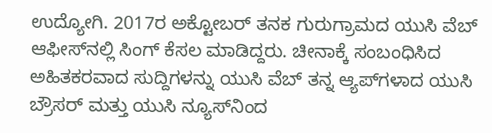ಉದ್ಯೋಗಿ. 2017ರ ಅಕ್ಟೋಬರ್ ತನಕ ಗುರುಗ್ರಾಮದ ಯುಸಿ ವೆಬ್‍ ಆಫೀಸ್‍ನಲ್ಲಿ ಸಿಂಗ್ ಕೆಸಲ ಮಾಡಿದ್ದರು. ಚೀನಾಕ್ಕೆ ಸಂಬಂಧಿಸಿದ ಅಹಿತಕರವಾದ ಸುದ್ದಿಗಳನ್ನು ಯುಸಿ ವೆಬ್‍ ತನ್ನ ಆ್ಯಪ್‍ಗಳಾದ ಯುಸಿ ಬ್ರೌಸರ್‍ ಮತ್ತು ಯುಸಿ ನ್ಯೂಸ್‍ನಿಂದ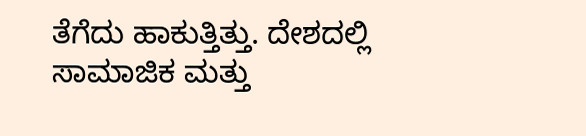ತೆಗೆದು ಹಾಕುತ್ತಿತ್ತು. ದೇಶದಲ್ಲಿ ಸಾಮಾಜಿಕ ಮತ್ತು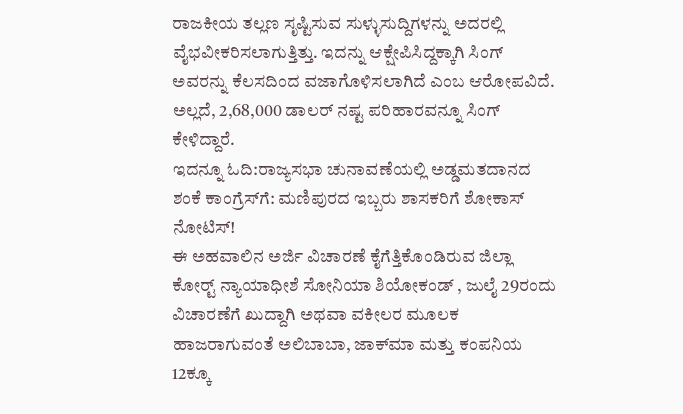ರಾಜಕೀಯ ತಲ್ಲಣ ಸೃಷ್ಟಿಸುವ ಸುಳ್ಳುಸುದ್ದಿಗಳನ್ನು ಅದರಲ್ಲಿ ವೈಭವೀಕರಿಸಲಾಗುತ್ತಿತ್ತು. ಇದನ್ನು ಆಕ್ಷೇಪಿಸಿದ್ದಕ್ಕಾಗಿ ಸಿಂಗ್ ಅವರನ್ನು ಕೆಲಸದಿಂದ ವಜಾಗೊಳಿಸಲಾಗಿದೆ ಎಂಬ ಆರೋಪವಿದೆ. ಅಲ್ಲದೆ, 2,68,000 ಡಾಲರ್ ನಷ್ಟ ಪರಿಹಾರವನ್ನೂ ಸಿಂಗ್ ಕೇಳಿದ್ದಾರೆ.
ಇದನ್ನೂ ಓದಿ:ರಾಜ್ಯಸಭಾ ಚುನಾವಣೆಯಲ್ಲಿ ಅಡ್ಡಮತದಾನದ ಶಂಕೆ ಕಾಂಗ್ರೆಸ್‍ಗೆ: ಮಣಿಪುರದ ಇಬ್ಬರು ಶಾಸಕರಿಗೆ ಶೋಕಾಸ್ ನೋಟಿಸ್!
ಈ ಅಹವಾಲಿನ ಅರ್ಜಿ ವಿಚಾರಣೆ ಕೈಗೆತ್ತಿಕೊಂಡಿರುವ ಜಿಲ್ಲಾ ಕೋರ್ಟ್‍ ನ್ಯಾಯಾಧೀಶೆ ಸೋನಿಯಾ ಶಿಯೋಕಂಡ್ , ಜುಲೈ 29ರಂದು ವಿಚಾರಣೆಗೆ ಖುದ್ದಾಗಿ ಅಥವಾ ವಕೀಲರ ಮೂಲಕ ಹಾಜರಾಗುವಂತೆ ಅಲಿಬಾಬಾ, ಜಾಕ್‍ಮಾ ಮತ್ತು ಕಂಪನಿಯ 12ಕ್ಕೂ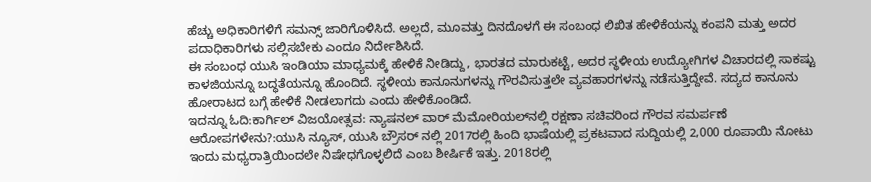ಹೆಚ್ಚು ಅಧಿಕಾರಿಗಳಿಗೆ ಸಮನ್ಸ್ ಜಾರಿಗೊಳಿಸಿದೆ. ಅಲ್ಲದೆ, ಮೂವತ್ತು ದಿನದೊಳಗೆ ಈ ಸಂಬಂಧ ಲಿಖಿತ ಹೇಳಿಕೆಯನ್ನು ಕಂಪನಿ ಮತ್ತು ಅದರ ಪದಾಧಿಕಾರಿಗಳು ಸಲ್ಲಿಸಬೇಕು ಎಂದೂ ನಿರ್ದೇಶಿಸಿದೆ.
ಈ ಸಂಬಂಧ ಯುಸಿ ಇಂಡಿಯಾ ಮಾಧ್ಯಮಕ್ಕೆ ಹೇಳಿಕೆ ನೀಡಿದ್ದು, ಭಾರತದ ಮಾರುಕಟ್ಟೆ, ಅದರ ಸ್ಥಳೀಯ ಉದ್ಯೋಗಿಗಳ ವಿಚಾರದಲ್ಲಿ ಸಾಕಷ್ಟು ಕಾಳಜಿಯನ್ನೂ ಬದ್ಧತೆಯನ್ನೂ ಹೊಂದಿದೆ. ಸ್ಥಳೀಯ ಕಾನೂನುಗಳನ್ನು ಗೌರವಿಸುತ್ತಲೇ ವ್ಯವಹಾರಗಳನ್ನು ನಡೆಸುತ್ತಿದ್ದೇವೆ. ಸದ್ಯದ ಕಾನೂನು ಹೋರಾಟದ ಬಗ್ಗೆ ಹೇಳಿಕೆ ನೀಡಲಾಗದು ಎಂದು ಹೇಳಿಕೊಂಡಿದೆ.
ಇದನ್ನೂ ಓದಿ:ಕಾರ್ಗಿಲ್ ವಿಜಯೋತ್ಸವ: ನ್ಯಾಷನಲ್ ವಾರ್ ಮೆಮೋರಿಯಲ್‍ನಲ್ಲಿ ರಕ್ಷಣಾ ಸಚಿವರಿಂದ ಗೌರವ ಸಮರ್ಪಣೆ
ಆರೋಪಗಳೇನು?:ಯುಸಿ ನ್ಯೂಸ್, ಯುಸಿ ಬ್ರೌಸರ್‍ ನಲ್ಲಿ 2017ರಲ್ಲಿ ಹಿಂದಿ ಭಾಷೆಯಲ್ಲಿ ಪ್ರಕಟವಾದ ಸುದ್ದಿಯಲ್ಲಿ 2,000 ರೂಪಾಯಿ ನೋಟು ಇಂದು ಮಧ್ಯರಾತ್ರಿಯಿಂದಲೇ ನಿಷೇಧಗೊಳ್ಳಲಿದೆ ಎಂಬ ಶೀರ್ಷಿಕೆ ಇತ್ತು. 2018ರಲ್ಲಿ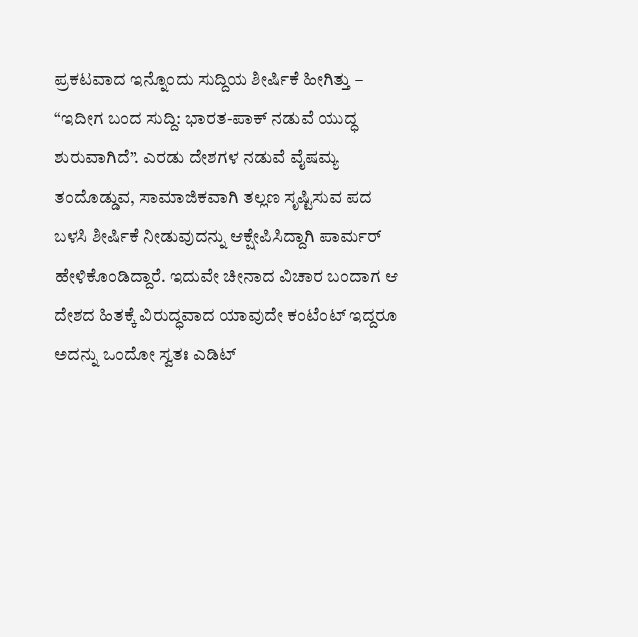ಪ್ರಕಟವಾದ ಇನ್ನೊಂದು ಸುದ್ದಿಯ ಶೀರ್ಷಿಕೆ ಹೀಗಿತ್ತು – “ಇದೀಗ ಬಂದ ಸುದ್ದಿ: ಭಾರತ-ಪಾಕ್‍ ನಡುವೆ ಯುದ್ಧ ಶುರುವಾಗಿದೆ”. ಎರಡು ದೇಶಗಳ ನಡುವೆ ವೈಷಮ್ಯ ತಂದೊಡ್ಡುವ, ಸಾಮಾಜಿಕವಾಗಿ ತಲ್ಲಣ ಸೃಷ್ಟಿಸುವ ಪದ ಬಳಸಿ ಶೀರ್ಷಿಕೆ ನೀಡುವುದನ್ನು ಆಕ್ಷೇಪಿಸಿದ್ದಾಗಿ ಪಾರ್ಮರ್ ಹೇಳಿಕೊಂಡಿದ್ದಾರೆ. ಇದುವೇ ಚೀನಾದ ವಿಚಾರ ಬಂದಾಗ ಆ ದೇಶದ ಹಿತಕ್ಕೆ ವಿರುದ್ಧವಾದ ಯಾವುದೇ ಕಂಟೆಂಟ್ ಇದ್ದರೂ ಅದನ್ನು ಒಂದೋ ಸ್ವತಃ ಎಡಿಟ್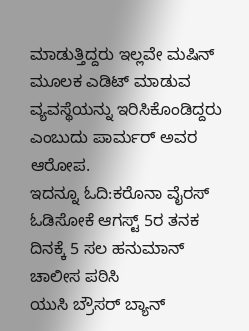ಮಾಡುತ್ತಿದ್ದರು ಇಲ್ಲವೇ ಮಷಿನ್ ಮೂಲಕ ಎಡಿಟ್ ಮಾಡುವ ವ್ಯವಸ್ಥೆಯನ್ನು ಇರಿಸಿಕೊಂಡಿದ್ದರು ಎಂಬುದು ಪಾರ್ಮರ್ ಅವರ ಆರೋಪ.
ಇದನ್ನೂ ಓದಿ:ಕರೊನಾ ವೈರಸ್ ಓಡಿಸೋಕೆ ಆಗಸ್ಟ್ 5ರ ತನಕ ದಿನಕ್ಕೆ 5 ಸಲ ಹನುಮಾನ್ ಚಾಲೀಸ ಪಠಿಸಿ
ಯುಸಿ ಬ್ರೌಸರ್ ಬ್ಯಾನ್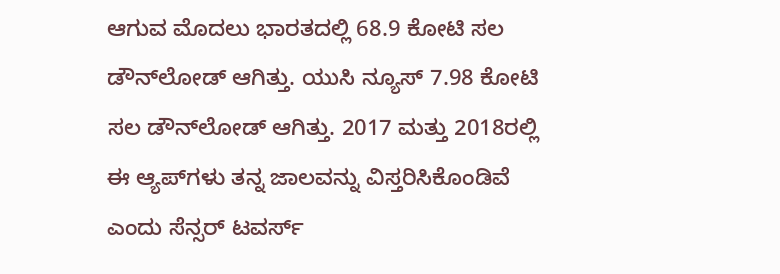ಆಗುವ ಮೊದಲು ಭಾರತದಲ್ಲಿ 68.9 ಕೋಟಿ ಸಲ ಡೌನ್‍ಲೋಡ್ ಆಗಿತ್ತು. ಯುಸಿ ನ್ಯೂಸ್ 7.98 ಕೋಟಿ ಸಲ ಡೌನ್‍ಲೋಡ್‍ ಆಗಿತ್ತು. 2017 ಮತ್ತು 2018ರಲ್ಲಿ ಈ ಆ್ಯಪ್‍ಗಳು ತನ್ನ ಜಾಲವನ್ನು ವಿಸ್ತರಿಸಿಕೊಂಡಿವೆ ಎಂದು ಸೆನ್ಸರ್ ಟವರ್ಸ್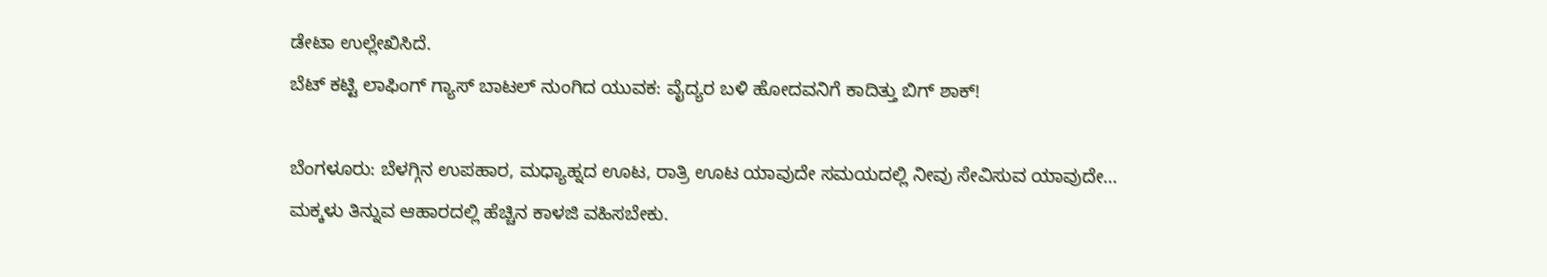ಡೇಟಾ ಉಲ್ಲೇಖಿಸಿದೆ.
ಬೆಟ್ ಕಟ್ಟಿ ಲಾಫಿಂಗ್ ಗ್ಯಾಸ್ ಬಾಟಲ್ ನುಂಗಿದ ಯುವಕ: ವೈದ್ಯರ ಬಳಿ ಹೋದವನಿಗೆ ಕಾದಿತ್ತು ಬಿಗ್ ಶಾಕ್!

ಬೆಂಗಳೂರು: ಬೆಳಗ್ಗಿನ ಉಪಹಾರ, ಮಧ್ಯಾಹ್ನದ ಊಟ, ರಾತ್ರಿ ಊಟ ಯಾವುದೇ ಸಮಯದಲ್ಲಿ ನೀವು ಸೇವಿಸುವ ಯಾವುದೇ…
ಮಕ್ಕಳು ತಿನ್ನುವ ಆಹಾರದಲ್ಲಿ ಹೆಚ್ಚಿನ ಕಾಳಜಿ ವಹಿಸಬೇಕು.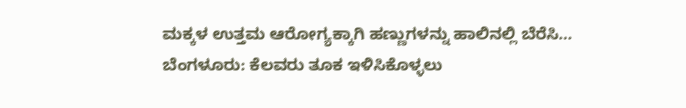ಮಕ್ಕಳ ಉತ್ತಮ ಆರೋಗ್ಯಕ್ಕಾಗಿ ಹಣ್ಣುಗಳನ್ನು ಹಾಲಿನಲ್ಲಿ ಬೆರೆಸಿ…
ಬೆಂಗಳೂರು: ಕೆಲವರು ತೂಕ ಇಳಿಸಿಕೊಳ್ಳಲು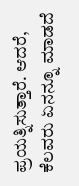ಪ್ರಯತ್ನಿಸುತ್ತಾರೆ. ಆದರೆ, ಕೆಲವರು ಏನನ್ನೂ ಮಾಡದೆ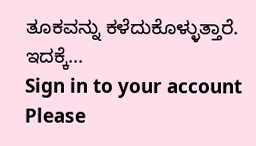ತೂಕವನ್ನು ಕಳೆದುಕೊಳ್ಳುತ್ತಾರೆ. ಇದಕ್ಕೆ…
Sign in to your account
Please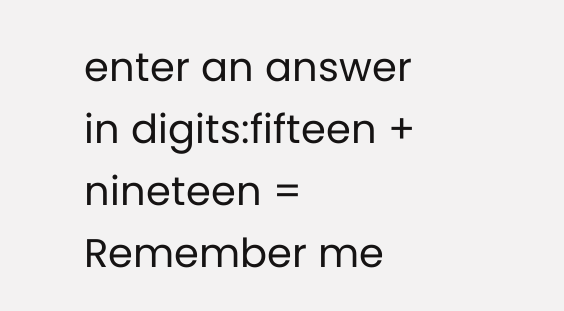enter an answer in digits:fifteen + nineteen =
Remember me